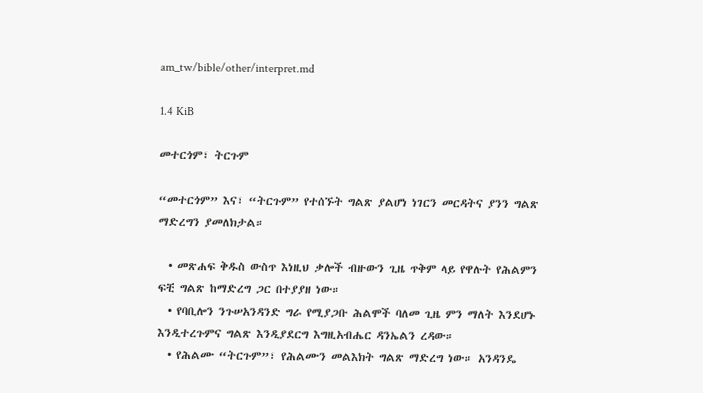am_tw/bible/other/interpret.md

1.4 KiB

መተርጎም፣ ትርጉም

“መተርጎም” እና፣ “ትርጉም” የተሰኙት ግልጽ ያልሆነ ነገርን መርዳትና ያንን ግልጽ ማድረግን ያመለክታል።

  • መጽሐፍ ቅዱስ ውስጥ እነዚህ ቃሎች ብዙውን ጊዜ ጥቅም ላይ የዋሉት የሕልምን ፍቺ ግልጽ ከማድረግ ጋር በተያያዘ ነው።
  • የባቢሎን ንጉሠአንዳንድ ግራ የሚያጋቡ ሕልሞች ባለመ ጊዜ ምን ማለት እንደሆኑ እንዲተረጉምና ግልጽ እንዲያደርግ እግዚአብሔር ዳንኤልን ረዳው።
  • የሕልሙ “ትርጉም”፣ የሕልሙን መልእክት ግልጽ ማድረግ ነው። አንዳንዴ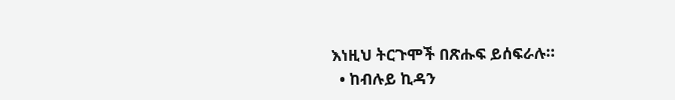እነዚህ ትርጉሞች በጽሑፍ ይሰፍራሉ።
  • ከብሉይ ኪዳን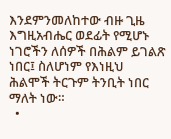እንደምንመለከተው ብዙ ጊዜ እግዚአብሔር ወደፊት የሚሆኑ ነገሮችን ለሰዎች በሕልም ይገልጽ ነበር፤ ስለሆነም የእነዚህ ሕልሞች ትርጉም ትንቢት ነበር ማለት ነው።
  •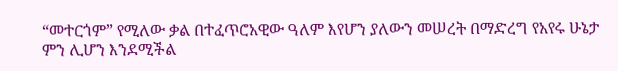“መተርጎም” የሚለው ቃል በተፈጥሮአዊው ዓለም እየሆን ያለውን መሠረት በማድረግ የአየሩ ሁኔታ ምን ሊሆን እንደሚችል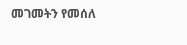መገመትን የመሰለ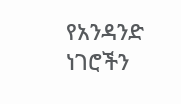የአንዳንድ ነገሮችን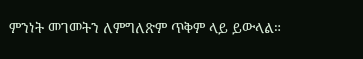ምንነት መገመትን ለምግለጽም ጥቅም ላይ ይውላል።